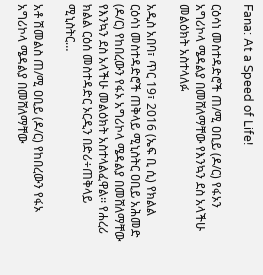Fana: At a Speed of Life!

ርዕሳነ መስተዳድሮች ጠ/ሚ ዐቢይ (ዶ/ር) የፋኦን አግሪኮላ ሜዳልያ በመሸለማቸው የእንኳን ደስ አላችሁ መልዕክት አስተላለፉ

አዲስ አበባ፣ ጥር 19፣ 2016 (ኤፍ ቢ ሲ) የክልል ርዕሳነ መስተዳድሮች ጠቅላይ ሚኒስትር ዐቢይ አሕመድ (ዶ/ር) የከበረውን የፋኦ አግሪኮላ ሜዳልያ በመሸለማቸው የእንኳን ደስ አላችሁ መልዕክት አስተላልፈዋል፡፡ የሐረሪ ክልል ርዕሰ መስተዳድር ኦርዲን በድሪ÷ጠቅላይ ሚኒስትር…

አቶ ሽመልስ ጠ/ሚ ዐቢይ (ዶ/ር) የከበረውን የፋኦ አግሪኮላ ሜዳልያ በመሸለማቸው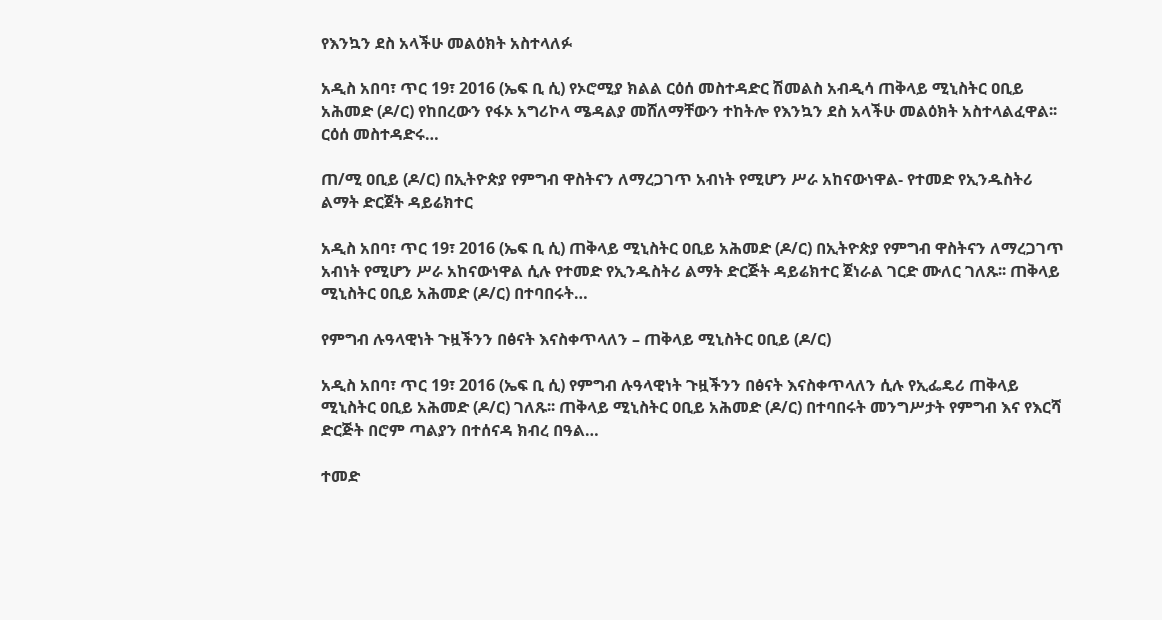የእንኳን ደስ አላችሁ መልዕክት አስተላለፉ

አዲስ አበባ፣ ጥር 19፣ 2016 (ኤፍ ቢ ሲ) የኦሮሚያ ክልል ርዕሰ መስተዳድር ሽመልስ አብዲሳ ጠቅላይ ሚኒስትር ዐቢይ አሕመድ (ዶ/ር) የከበረውን የፋኦ አግሪኮላ ሜዳልያ መሸለማቸውን ተከትሎ የእንኳን ደስ አላችሁ መልዕክት አስተላልፈዋል፡፡ ርዕሰ መስተዳድሩ…

ጠ/ሚ ዐቢይ (ዶ/ር) በኢትዮጵያ የምግብ ዋስትናን ለማረጋገጥ አብነት የሚሆን ሥራ አከናውነዋል- የተመድ የኢንዱስትሪ ልማት ድርጀት ዳይሬክተር

አዲስ አበባ፣ ጥር 19፣ 2016 (ኤፍ ቢ ሲ) ጠቅላይ ሚኒስትር ዐቢይ አሕመድ (ዶ/ር) በኢትዮጵያ የምግብ ዋስትናን ለማረጋገጥ አብነት የሚሆን ሥራ አከናውነዋል ሲሉ የተመድ የኢንዱስትሪ ልማት ድርጅት ዳይሬክተር ጀነራል ገርድ ሙለር ገለጹ፡፡ ጠቅላይ ሚኒስትር ዐቢይ አሕመድ (ዶ/ር) በተባበሩት…

የምግብ ሉዓላዊነት ጉዟችንን በፅናት እናስቀጥላለን – ጠቅላይ ሚኒስትር ዐቢይ (ዶ/ር)

አዲስ አበባ፣ ጥር 19፣ 2016 (ኤፍ ቢ ሲ) የምግብ ሉዓላዊነት ጉዟችንን በፅናት እናስቀጥላለን ሲሉ የኢፌዴሪ ጠቅላይ ሚኒስትር ዐቢይ አሕመድ (ዶ/ር) ገለጹ፡፡ ጠቅላይ ሚኒስትር ዐቢይ አሕመድ (ዶ/ር) በተባበሩት መንግሥታት የምግብ እና የእርሻ ድርጅት በሮም ጣልያን በተሰናዳ ክብረ በዓል…

ተመድ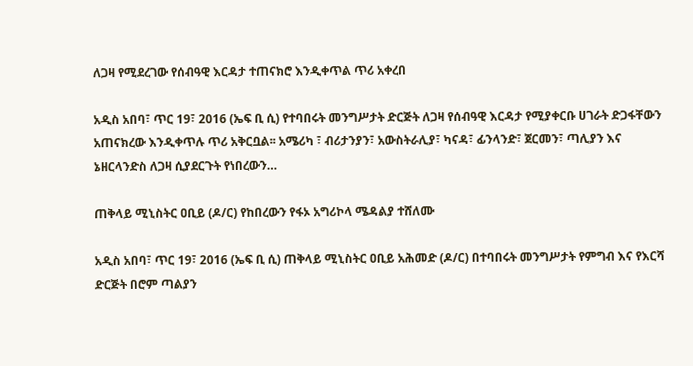ለጋዛ የሚደረገው የሰብዓዊ እርዳታ ተጠናክሮ እንዲቀጥል ጥሪ አቀረበ

አዲስ አበባ፣ ጥር 19፣ 2016 (ኤፍ ቢ ሲ) የተባበሩት መንግሥታት ድርጅት ለጋዛ የሰብዓዊ እርዳታ የሚያቀርቡ ሀገራት ድጋፋቸውን አጠናክረው እንዲቀጥሉ ጥሪ አቅርቧል፡፡ አሜሪካ ፣ ብሪታንያን፣ አውስትራሊያ፣ ካናዳ፣ ፊንላንድ፣ ጀርመን፣ ጣሊያን እና ኔዘርላንድስ ለጋዛ ሲያደርጉት የነበረውን…

ጠቅላይ ሚኒስትር ዐቢይ (ዶ/ር) የከበረውን የፋኦ አግሪኮላ ሜዳልያ ተሸለሙ

አዲስ አበባ፣ ጥር 19፣ 2016 (ኤፍ ቢ ሲ) ጠቅላይ ሚኒስትር ዐቢይ አሕመድ (ዶ/ር) በተባበሩት መንግሥታት የምግብ እና የእርሻ ድርጅት በሮም ጣልያን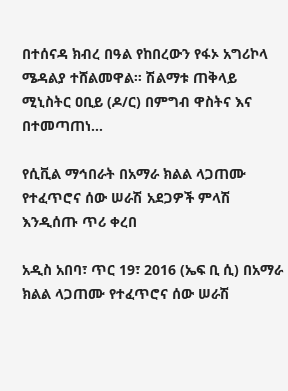በተሰናዳ ክብረ በዓል የከበረውን የፋኦ አግሪኮላ ሜዳልያ ተሸልመዋል። ሽልማቱ ጠቅላይ ሚኒስትር ዐቢይ (ዶ/ር) በምግብ ዋስትና እና በተመጣጠነ…

የሲቪል ማኅበራት በአማራ ክልል ላጋጠሙ የተፈጥሮና ሰው ሠራሽ አደጋዎች ምላሽ እንዲሰጡ ጥሪ ቀረበ

አዲስ አበባ፣ ጥር 19፣ 2016 (ኤፍ ቢ ሲ) በአማራ ክልል ላጋጠሙ የተፈጥሮና ሰው ሠራሽ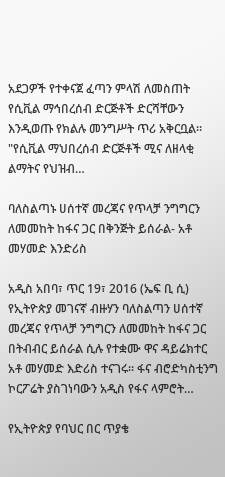አደጋዎች የተቀናጀ ፈጣን ምላሽ ለመስጠት የሲቪል ማኅበረሰብ ድርጅቶች ድርሻቸውን እንዲወጡ የክልሉ መንግሥት ጥሪ አቅርቧል። "የሲቪል ማህበረሰብ ድርጅቶች ሚና ለዘላቂ ልማትና የህዝብ…

ባለስልጣኑ ሀሰተኛ መረጃና የጥላቻ ንግግርን ለመመከት ከፋና ጋር በቅንጅት ይሰራል- አቶ መሃመድ እንድሪስ

አዲስ አበባ፣ ጥር 19፣ 2016 (ኤፍ ቢ ሲ) የኢትዮጵያ መገናኛ ብዙሃን ባለስልጣን ሀሰተኛ መረጃና የጥላቻ ንግግርን ለመመከት ከፋና ጋር በትብብር ይሰራል ሲሉ የተቋሙ ዋና ዳይሬክተር አቶ መሃመድ እድሪስ ተናገሩ፡፡ ፋና ብሮድካስቲንግ ኮርፖሬት ያስገነባውን አዲስ የፋና ላምሮት…

የኢትዮጵያ የባህር በር ጥያቄ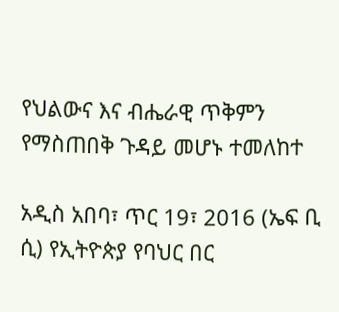የህልውና እና ብሔራዊ ጥቅምን የማስጠበቅ ጉዳይ መሆኑ ተመለከተ

አዲስ አበባ፣ ጥር 19፣ 2016 (ኤፍ ቢ ሲ) የኢትዮጵያ የባህር በር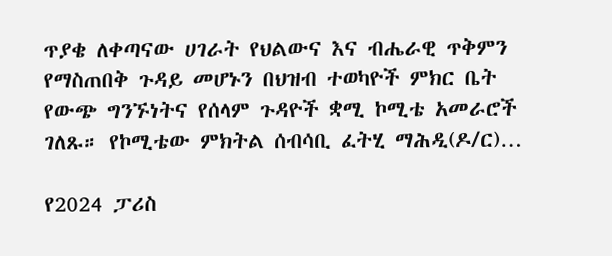ጥያቄ ለቀጣናው ሀገራት የህልውና እና ብሔራዊ ጥቅምን የማስጠበቅ ጉዳይ መሆኑን በህዝብ ተወካዮች ምክር ቤት የውጭ ግንኙነትና የሰላም ጉዳዮች ቋሚ ኮሚቴ አመራሮች ገለጹ። የኮሚቴው ምክትል ሰብሳቢ ፈትሂ ማሕዲ(ዶ/ር)…

የ2024 ፓሪስ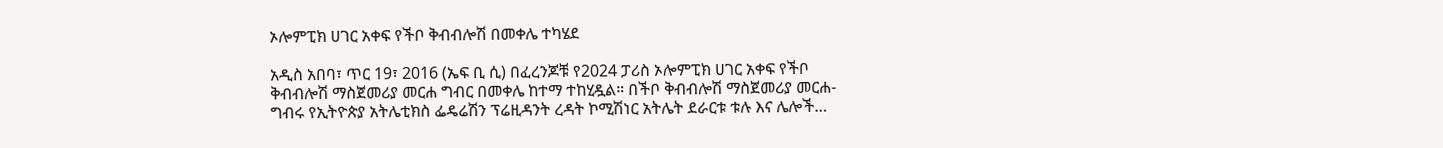ኦሎምፒክ ሀገር አቀፍ የችቦ ቅብብሎሽ በመቀሌ ተካሄደ

አዲስ አበባ፣ ጥር 19፣ 2016 (ኤፍ ቢ ሲ) በፈረንጆቹ የ2024 ፓሪስ ኦሎምፒክ ሀገር አቀፍ የችቦ ቅብብሎሽ ማስጀመሪያ መርሐ ግብር በመቀሌ ከተማ ተከሂዷል። በችቦ ቅብብሎሽ ማስጀመሪያ መርሐ-ግብሩ የኢትዮጵያ አትሌቲክስ ፌዴሬሽን ፕሬዚዳንት ረዳት ኮሚሽነር አትሌት ደራርቱ ቱሉ እና ሌሎች…